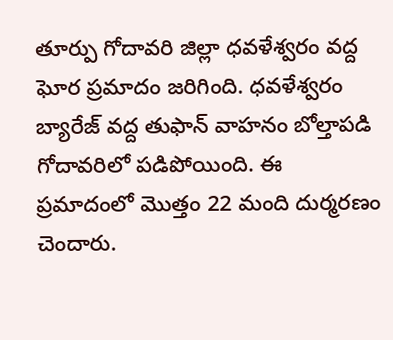తూర్పు గోదావరి జిల్లా ధవళేశ్వరం వద్ద ఘోర ప్రమాదం జరిగింది. ధవళేశ్వరం బ్యారేజ్ వద్ద తుఫాన్ వాహనం బోల్తాపడి గోదావరిలో పడిపోయింది. ఈ ప్రమాదంలో మొత్తం 22 మంది దుర్మరణం చెందారు.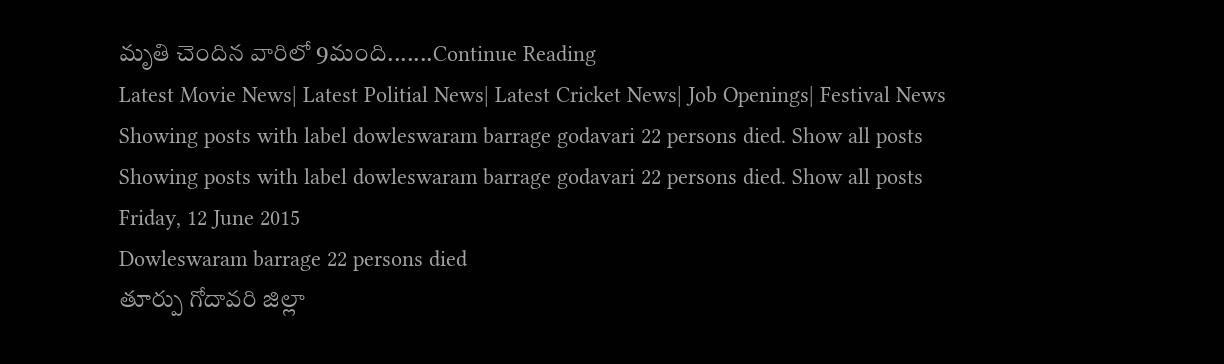మృతి చెందిన వారిలో 9మంది.......Continue Reading
Latest Movie News| Latest Politial News| Latest Cricket News| Job Openings| Festival News
Showing posts with label dowleswaram barrage godavari 22 persons died. Show all posts
Showing posts with label dowleswaram barrage godavari 22 persons died. Show all posts
Friday, 12 June 2015
Dowleswaram barrage 22 persons died
తూర్పు గోదావరి జిల్లా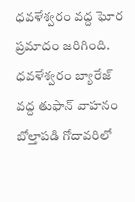ధవళేశ్వరం వద్ద ఘోర ప్రమాదం జరిగింది. ధవళేశ్వరం బ్యారేజ్ వద్ద తుఫాన్ వాహనం బోల్తాపడి గోదావరిలో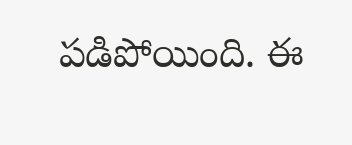పడిపోయింది. ఈ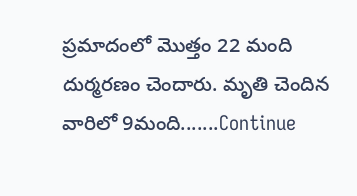ప్రమాదంలో మొత్తం 22 మంది దుర్మరణం చెందారు. మృతి చెందిన వారిలో 9మంది.......Continue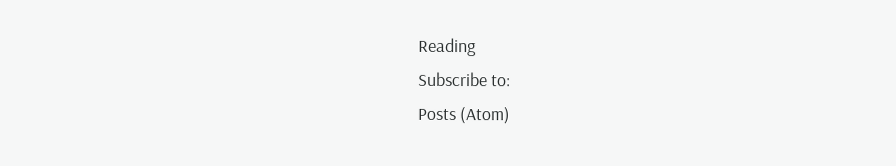Reading
Subscribe to:
Posts (Atom)